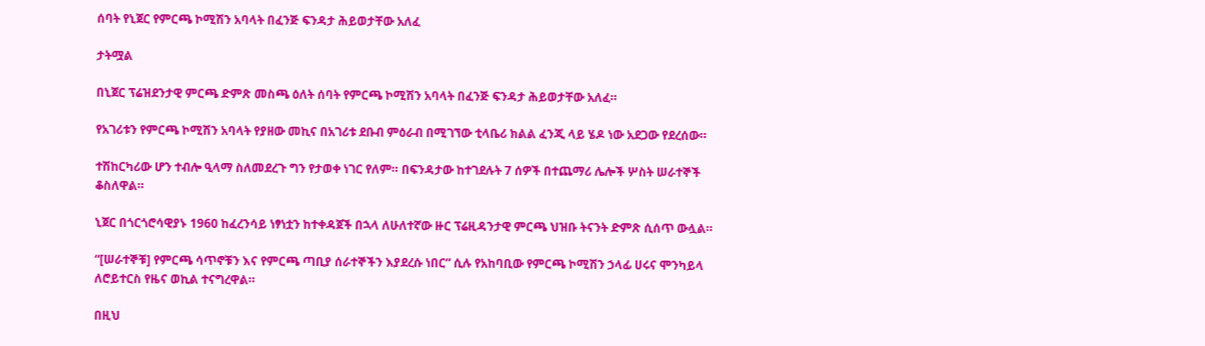ሰባት የኒጀር የምርጫ ኮሚሽን አባላት በፈንጅ ፍንዳታ ሕይወታቸው አለፈ

ታትሟል

በኒጀር ፕሬዝደንታዊ ምርጫ ድምጽ መስጫ ዕለት ሰባት የምርጫ ኮሚሽን አባላት በፈንጅ ፍንዳታ ሕይወታቸው አለፈ።

የአገሪቱን የምርጫ ኮሚሽን አባላት የያዘው መኪና በአገሪቱ ደቡብ ምዕራብ በሚገኘው ቲላቤሪ ክልል ፈንጂ ላይ ሄዶ ነው አደጋው የደረሰው።

ተሽከርካሪው ሆን ተብሎ ዒላማ ስለመደረጉ ግን የታወቀ ነገር የለም። በፍንዳታው ከተገደሉት 7 ሰዎች በተጨማሪ ሌሎች ሦስት ሠራተኞች ቆስለዋል።

ኒጀር በጎርጎሮሳዊያኑ 1960 ከፈረንሳይ ነፃነቷን ከተቀዳጀች በኋላ ለሁለተኛው ዙር ፕሬዚዳንታዊ ምርጫ ህዝቡ ትናንት ድምጽ ሲሰጥ ውሏል።

“[ሠራተኞቹ] የምርጫ ሳጥኖቹን እና የምርጫ ጣቢያ ሰራተኞችን እያደረሱ ነበር” ሲሉ የአከባቢው የምርጫ ኮሚሽን ኃላፊ ሀሩና ሞንካይላ ለሮይተርስ የዜና ወኪል ተናግረዋል።

በዚህ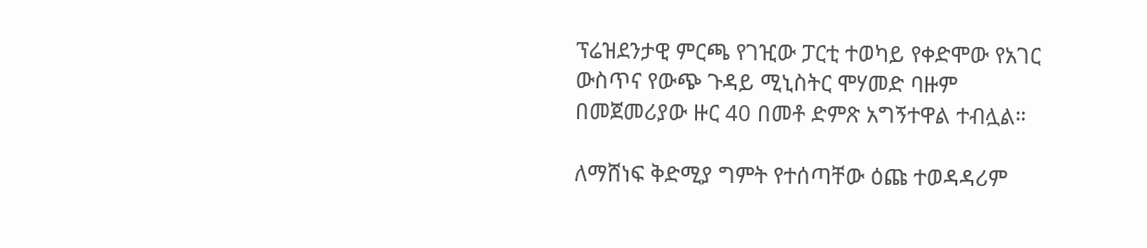ፕሬዝደንታዊ ምርጫ የገዢው ፓርቲ ተወካይ የቀድሞው የአገር ውስጥና የውጭ ጉዳይ ሚኒስትር ሞሃመድ ባዙም በመጀመሪያው ዙር 40 በመቶ ድምጽ አግኝተዋል ተብሏል።

ለማሸነፍ ቅድሚያ ግምት የተሰጣቸው ዕጩ ተወዳዳሪም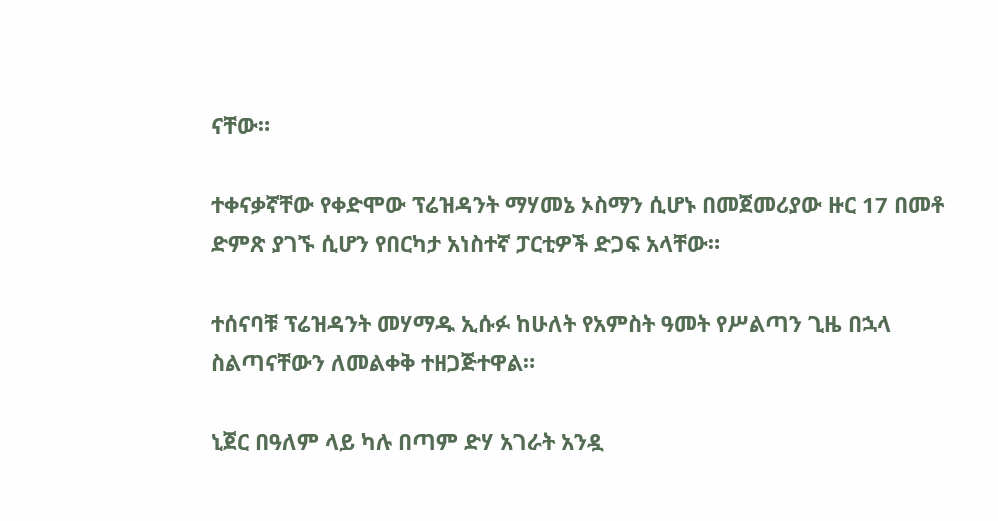ናቸው።

ተቀናቃኛቸው የቀድሞው ፕሬዝዳንት ማሃመኔ ኦስማን ሲሆኑ በመጀመሪያው ዙር 17 በመቶ ድምጽ ያገኙ ሲሆን የበርካታ አነስተኛ ፓርቲዎች ድጋፍ አላቸው።

ተሰናባቹ ፕሬዝዳንት መሃማዱ ኢሱፉ ከሁለት የአምስት ዓመት የሥልጣን ጊዜ በኋላ ስልጣናቸውን ለመልቀቅ ተዘጋጅተዋል።

ኒጀር በዓለም ላይ ካሉ በጣም ድሃ አገራት አንዷ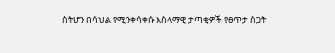ስትሆን በሳህል የሚንቀሳቀሱ እስላማዊ ታጣቂዎች የፀጥታ ስጋት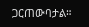ጋርጠውባታል።